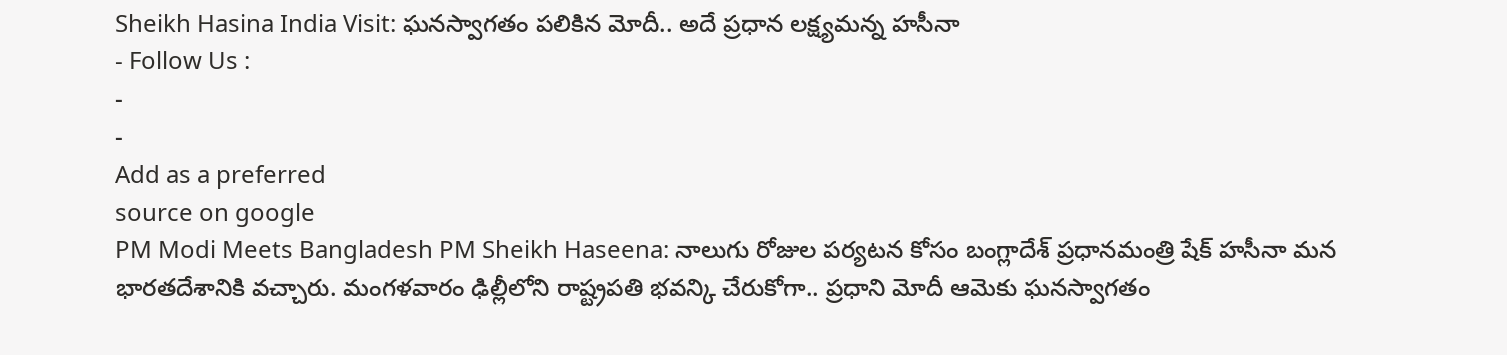Sheikh Hasina India Visit: ఘనస్వాగతం పలికిన మోదీ.. అదే ప్రధాన లక్ష్యమన్న హసీనా
- Follow Us :
-
-
Add as a preferred
source on google
PM Modi Meets Bangladesh PM Sheikh Haseena: నాలుగు రోజుల పర్యటన కోసం బంగ్లాదేశ్ ప్రధానమంత్రి షేక్ హసీనా మన భారతదేశానికి వచ్చారు. మంగళవారం ఢిల్లీలోని రాష్ట్రపతి భవన్కి చేరుకోగా.. ప్రధాని మోదీ ఆమెకు ఘనస్వాగతం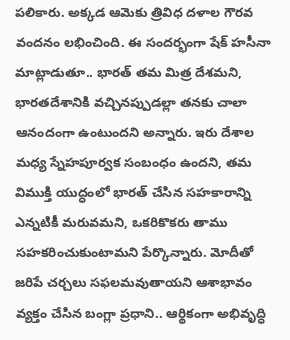పలికారు. అక్కడ ఆమెకు త్రివిధ దళాల గౌరవ వందనం లభించింది. ఈ సందర్భంగా షేక్ హసీనా మాట్లాడుతూ.. భారత్ తమ మిత్ర దేశమని, భారతదేశానికి వచ్చినప్పుడల్లా తనకు చాలా ఆనందంగా ఉంటుందని అన్నారు. ఇరు దేశాల మధ్య స్నేహపూర్వక సంబంధం ఉందని, తమ విముక్తి యుద్ధంలో భారత్ చేసిన సహకారాన్ని ఎన్నటికీ మరువమని, ఒకరికొకరు తాము సహకరించుకుంటామని పేర్కొన్నారు. మోదీతో జరిపే చర్చలు సఫలమవుతాయని ఆశాభావం వ్యక్తం చేసిన బంగ్లా ప్రధాని.. ఆర్థికంగా అభివృద్ధి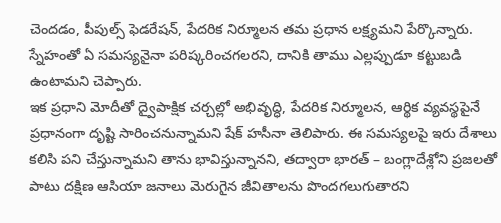చెందడం, పీపుల్స్ ఫెడరేషన్, పేదరిక నిర్మూలన తమ ప్రధాన లక్ష్యమని పేర్కొన్నారు. స్నేహంతో ఏ సమస్యనైనా పరిష్కరించగలరని, దానికి తాము ఎల్లప్పుడూ కట్టుబడి ఉంటామని చెప్పారు.
ఇక ప్రధాని మోదీతో ద్వైపాక్షిక చర్చల్లో అభివృద్ధి, పేదరిక నిర్మూలన, ఆర్థిక వ్యవస్థపైనే ప్రధానంగా దృష్టి సారించనున్నామని షేక్ హసీనా తెలిపారు. ఈ సమస్యలపై ఇరు దేశాలు కలిసి పని చేస్తున్నామని తాను భావిస్తున్నానని, తద్వారా భారత్ – బంగ్లాదేశ్లోని ప్రజలతో పాటు దక్షిణ ఆసియా జనాలు మెరుగైన జీవితాలను పొందగలుగుతారని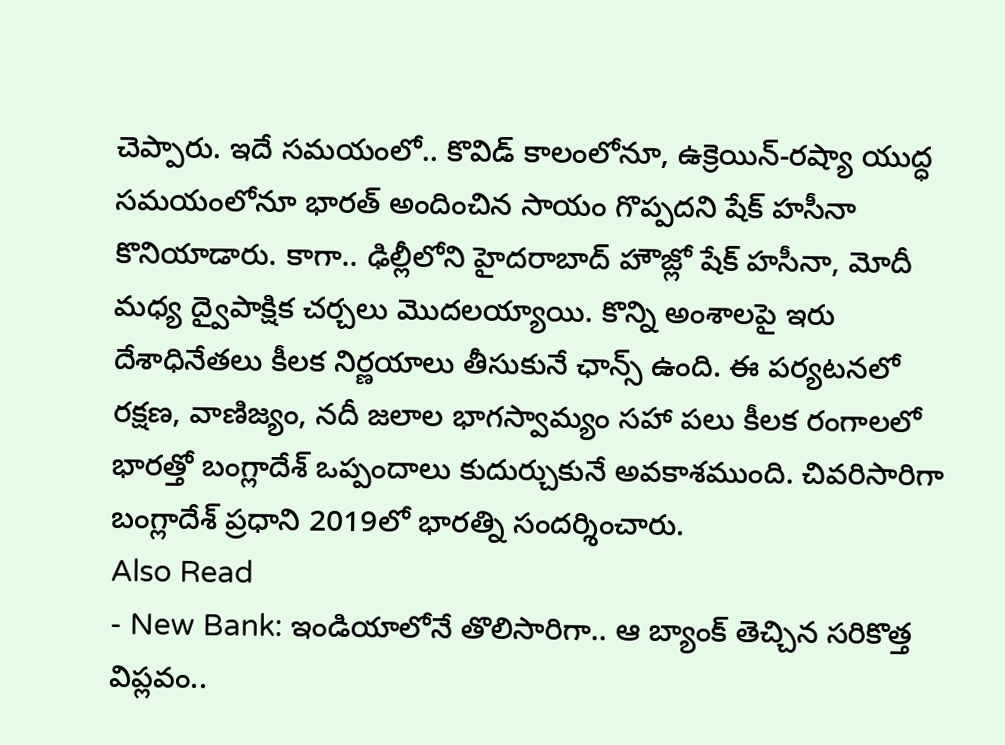చెప్పారు. ఇదే సమయంలో.. కొవిడ్ కాలంలోనూ, ఉక్రెయిన్-రష్యా యుద్ధ సమయంలోనూ భారత్ అందించిన సాయం గొప్పదని షేక్ హసీనా కొనియాడారు. కాగా.. ఢిల్లీలోని హైదరాబాద్ హౌజ్లో షేక్ హసీనా, మోదీ మధ్య ద్వైపాక్షిక చర్చలు మొదలయ్యాయి. కొన్ని అంశాలపై ఇరు దేశాధినేతలు కీలక నిర్ణయాలు తీసుకునే ఛాన్స్ ఉంది. ఈ పర్యటనలో రక్షణ, వాణిజ్యం, నదీ జలాల భాగస్వామ్యం సహా పలు కీలక రంగాలలో భారత్తో బంగ్లాదేశ్ ఒప్పందాలు కుదుర్చుకునే అవకాశముంది. చివరిసారిగా బంగ్లాదేశ్ ప్రధాని 2019లో భారత్ని సందర్శించారు.
Also Read
- New Bank: ఇండియాలోనే తొలిసారిగా.. ఆ బ్యాంక్ తెచ్చిన సరికొత్త విప్లవం..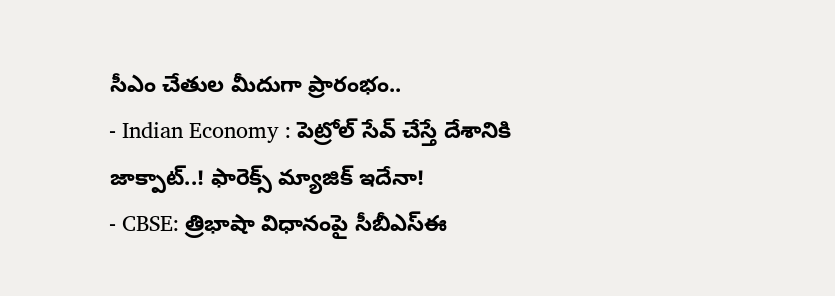సీఎం చేతుల మీదుగా ప్రారంభం..
- Indian Economy : పెట్రోల్ సేవ్ చేస్తే దేశానికి జాక్పాట్..! ఫారెక్స్ మ్యాజిక్ ఇదేనా!
- CBSE: త్రిభాషా విధానంపై సీబీఎస్ఈ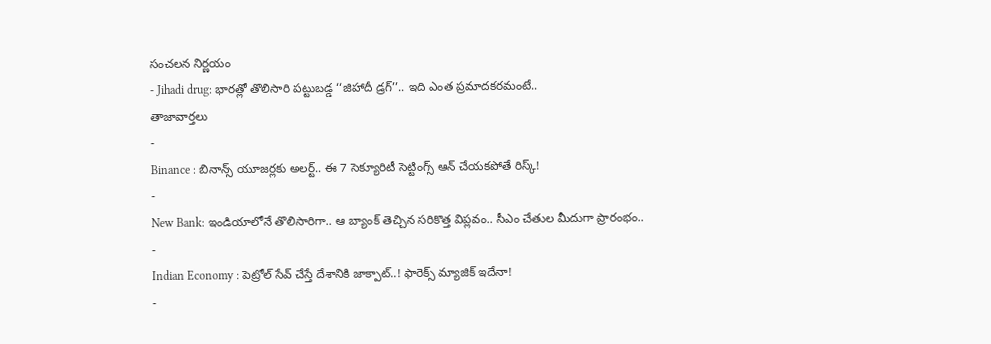సంచలన నిర్ణయం
- Jihadi drug: భారత్లో తొలిసారి పట్టుబడ్డ ‘‘జిహాదీ డ్రగ్’’.. ఇది ఎంత ప్రమాదకరమంటే..
తాజావార్తలు
-
Binance : బినాన్స్ యూజర్లకు అలర్ట్.. ఈ 7 సెక్యూరిటీ సెట్టింగ్స్ ఆన్ చేయకపోతే రిస్క్!
-
New Bank: ఇండియాలోనే తొలిసారిగా.. ఆ బ్యాంక్ తెచ్చిన సరికొత్త విప్లవం.. సీఎం చేతుల మీదుగా ప్రారంభం..
-
Indian Economy : పెట్రోల్ సేవ్ చేస్తే దేశానికి జాక్పాట్..! ఫారెక్స్ మ్యాజిక్ ఇదేనా!
-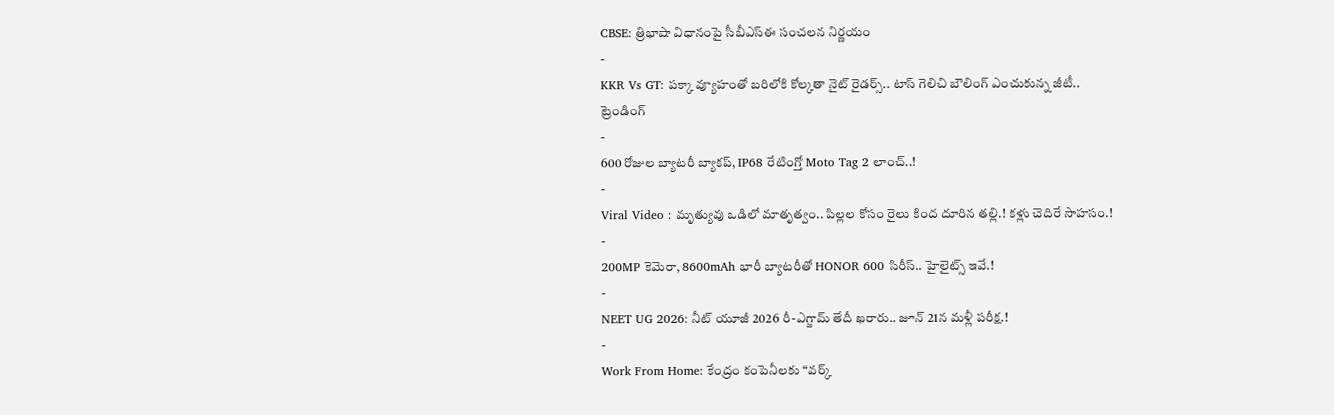CBSE: త్రిభాషా విధానంపై సీబీఎస్ఈ సంచలన నిర్ణయం
-
KKR Vs GT: పక్కా వ్యూహంతో బరిలోకి కోల్కతా నైట్ రైడర్స్.. టాస్ గెలిచి బౌలింగ్ ఎంచుకున్న జీటీ..
ట్రెండింగ్
-
600 రోజుల బ్యాటరీ బ్యాకప్, IP68 రేటింగ్తో Moto Tag 2 లాంచ్..!
-
Viral Video : మృత్యువు ఒడిలో మాతృత్వం.. పిల్లల కోసం రైలు కింద దూరిన తల్లి.! కళ్లు చెదిరే సాహసం.!
-
200MP కెమెరా, 8600mAh భారీ బ్యాటరీతో HONOR 600 సిరీస్.. హైలైట్స్ ఇవే.!
-
NEET UG 2026: నీట్ యూజీ 2026 రీ-ఎగ్జామ్ తేదీ ఖరారు.. జూన్ 21న మళ్లీ పరీక్ష.!
-
Work From Home: కేంద్రం కంపెనీలకు “వర్క్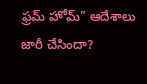ఫ్రమ్ హోమ్” ఆదేశాలు జారీ చేసిందా?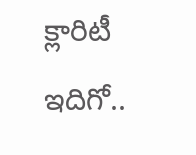క్లారిటీ ఇదిగో..